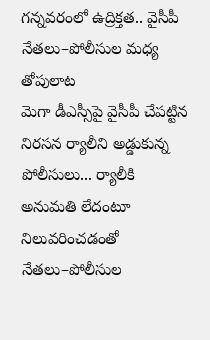గన్నవరంలో ఉద్రిక్తత.. వైసీపీ నేతలు–పోలీసుల మధ్య తోపులాట
మెగా డీఎస్సీపై వైసీపీ చేపట్టిన నిరసన ర్యాలీని అడ్డుకున్న పోలీసులు... ర్యాలీకి అనుమతి లేదంటూ నిలువరించడంతో నేతలు–పోలీసుల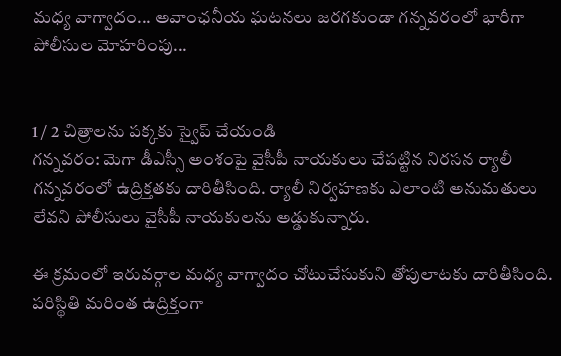మధ్య వాగ్వాదం... అవాంఛనీయ ఘటనలు జరగకుండా గన్నవరంలో భారీగా పోలీసుల మోహరింపు...


1 / 2 చిత్రాలను పక్కకు స్వైప్ చేయండి
గన్నవరం: మెగా డీఎస్సీ అంశంపై వైసీపీ నాయకులు చేపట్టిన నిరసన ర్యాలీ గన్నవరంలో ఉద్రిక్తతకు దారితీసింది. ర్యాలీ నిర్వహణకు ఎలాంటి అనుమతులు లేవని పోలీసులు వైసీపీ నాయకులను అడ్డుకున్నారు.

ఈ క్రమంలో ఇరువర్గాల మధ్య వాగ్వాదం చోటుచేసుకుని తోపులాటకు దారితీసింది. పరిస్థితి మరింత ఉద్రిక్తంగా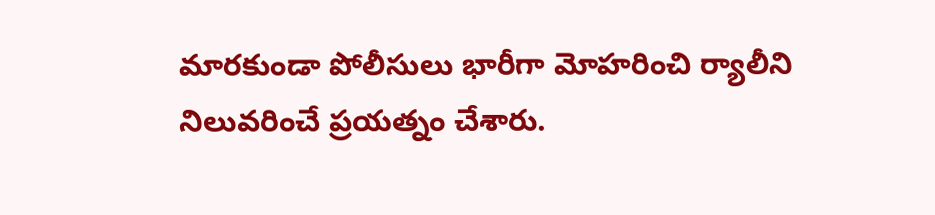మారకుండా పోలీసులు భారీగా మోహరించి ర్యాలీని నిలువరించే ప్రయత్నం చేశారు.